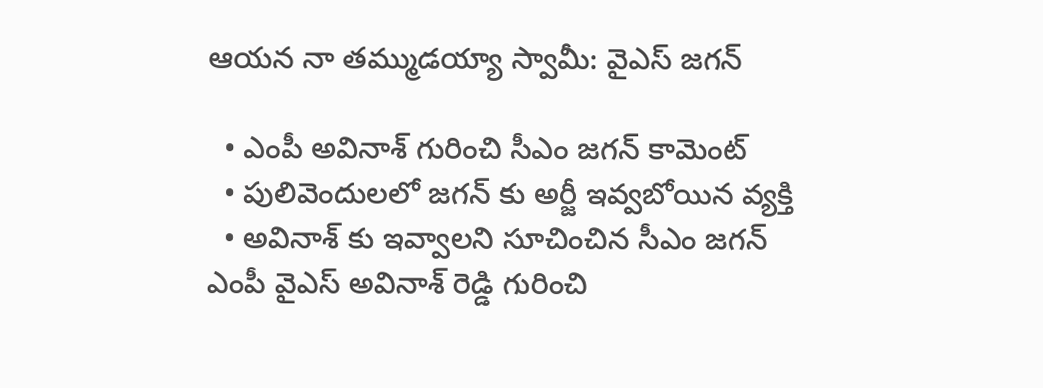ఆయన నా తమ్ముడయ్యా స్వామీ: వైఎస్ జగన్

  • ఎంపీ అవినాశ్ గురించి సీఎం జగన్ కామెంట్
  • పులివెందులలో జగన్ కు అర్జీ ఇవ్వబోయిన వ్యక్తి
  • అవినాశ్ కు ఇవ్వాలని సూచించిన సీఎం జగన్
ఎంపీ వైఎస్ అవినాశ్ రెడ్డి గురించి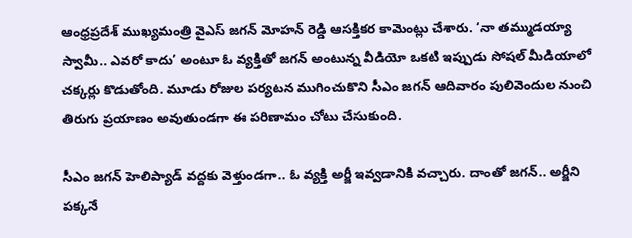ఆంధ్రప్రదేశ్ ముఖ్యమంత్రి వైఎస్ జగన్ మోహన్ రెడ్డి ఆసక్తికర కామెంట్లు చేశారు. ‘నా తమ్ముడయ్యా స్వామీ.. ఎవరో కాదు’ అంటూ ఓ వ్యక్తితో జగన్ అంటున్న వీడియో ఒకటి ఇప్పుడు సోషల్ మీడియాలో చక్కర్లు కొడుతోంది. మూడు రోజుల పర్యటన ముగించుకొని సీఎం జగన్ ఆదివారం పులివెందుల నుంచి తిరుగు ప్రయాణం అవుతుండగా ఈ పరిణామం చోటు చేసుకుంది.

సీఎం జగన్ హెలిప్యాడ్ వద్దకు వెళ్తుండగా.. ఓ వ్యక్తి అర్జీ ఇవ్వడానికి వచ్చారు. దాంతో జగన్.. అర్జీని పక్కనే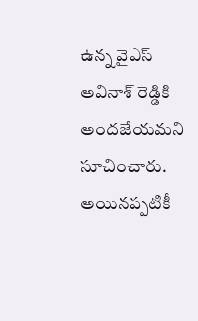ఉన్న వైఎస్ అవినాశ్ రెడ్డికి అందజేయమని సూచించారు. అయినప్పటికీ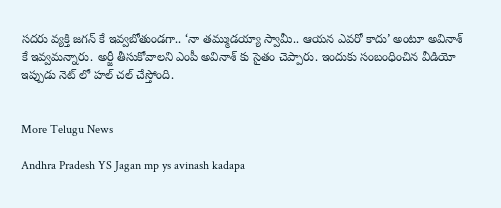సదరు వ్యక్తి జగన్ కే ఇవ్వబోతుండగా.. ‘నా తమ్ముడయ్యా స్వామీ.. ఆయన ఎవరో కాదు’ అంటూ అవినాశ్ కే ఇవ్వమన్నారు. అర్జీ తీసుకోవాలని ఎంపీ అవినాశ్ కు సైతం చెప్పారు. ఇందుకు సంబంధించిన వీడియో ఇప్పుడు నెట్ లో హల్ చల్ చేస్తోంది.


More Telugu News

Andhra Pradesh YS Jagan mp ys avinash kadapa